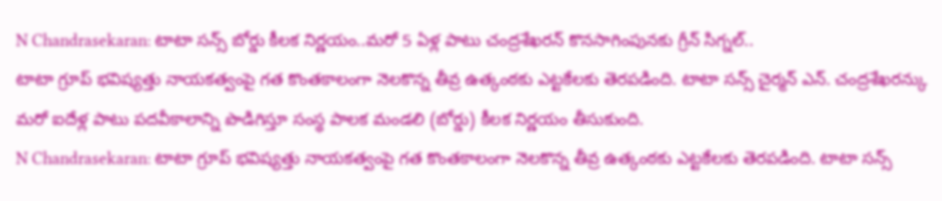N Chandrasekaran: టాటా సన్స్ బోర్డు కీలక నిర్ణయం..మరో 5 ఏళ్ల పాటు చంద్రశేఖరన్ కొనసాగింపునకు గ్రీన్ సిగ్నల్..
టాటా గ్రూప్ భవిష్యత్తు నాయకత్వంపై గత కొంతకాలంగా నెలకొన్న తీవ్ర ఉత్కంఠకు ఎట్టకేలకు తెరపడింది. టాటా సన్స్ చైర్మన్ ఎన్. చంద్రశేఖరన్కు మరో ఐదేళ్ల పాటు పదవీకాలాన్ని పొడిగిస్తూ సంస్థ పాలక మండలి (బోర్డు) కీలక నిర్ణయం తీసుకుంది.
N Chandrasekaran: టాటా గ్రూప్ భవిష్యత్తు నాయకత్వంపై గత కొంతకాలంగా నెలకొన్న తీవ్ర ఉత్కంఠకు ఎట్టకేలకు తెరపడింది. టాటా సన్స్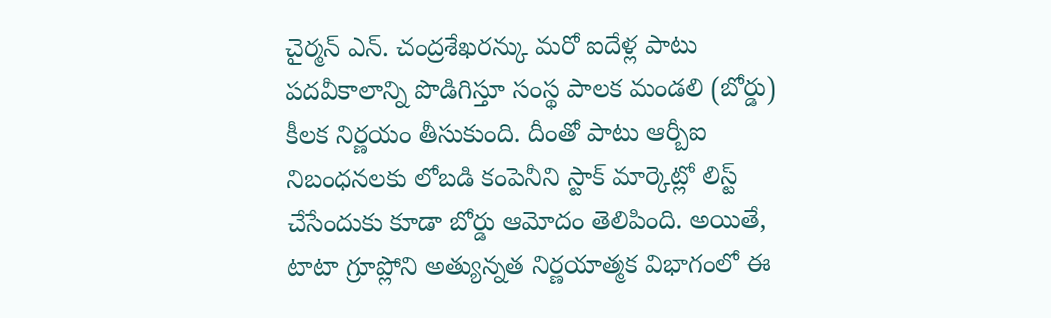చైర్మన్ ఎన్. చంద్రశేఖరన్కు మరో ఐదేళ్ల పాటు పదవీకాలాన్ని పొడిగిస్తూ సంస్థ పాలక మండలి (బోర్డు) కీలక నిర్ణయం తీసుకుంది. దీంతో పాటు ఆర్బీఐ నిబంధనలకు లోబడి కంపెనీని స్టాక్ మార్కెట్లో లిస్ట్ చేసేందుకు కూడా బోర్డు ఆమోదం తెలిపింది. అయితే, టాటా గ్రూప్లోని అత్యున్నత నిర్ణయాత్మక విభాగంలో ఈ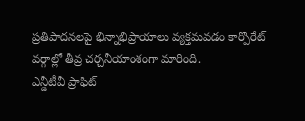ప్రతిపాదనలపై భిన్నాభిప్రాయాలు వ్యక్తమవడం కార్పొరేట్ వర్గాల్లో తీవ్ర చర్చనీయాంశంగా మారింది.
ఎన్డీటీవీ ప్రాఫిట్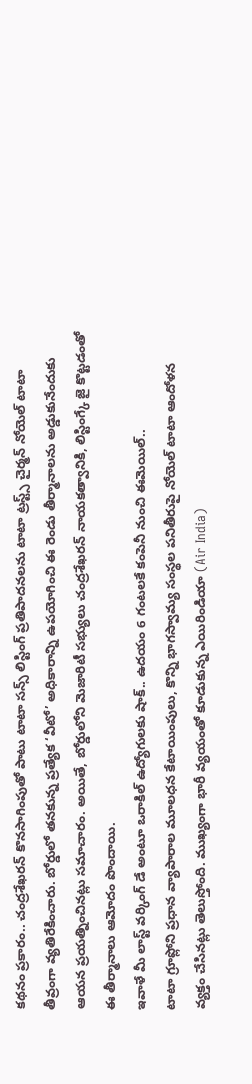కథనం ప్రకారం.. చంద్రశేఖరన్ కొనసాగింపుతో పాటు టాటా సన్స్ లిస్టింగ్ ప్రతిపాదనలను టాటా ట్రస్ట్స్ చైర్మన్ నోయెల్ టాటా తీవ్రంగా వ్యతిరేకించారు. బోర్డులో తనకున్న ప్రత్యేక ‘వీటో’ అధికారాన్ని ఉపయోగించి ఈ రెండు తీర్మానాలను అడ్డుకునేందుకు ఆయన ప్రయత్నించినట్లు సమాచారం. అయితే, బోర్డులోని మెజారిటీ సభ్యులు చంద్రశేఖరన్ నాయకత్వానికి, లిస్టింగ్కే జై కొట్టడంతో ఈ తీర్మానాలు ఆమోదం పొందాయి.
ఇవాళే మీ లాస్ట్ వర్కింగ్ డే అంటూ ఒరాకిల్ ఉద్యోగులకు షాక్.. ఉదయం 6 గంటలకే కంపెనీ నుంచి ఈమెయిల్..
టాటా గ్రూప్లోని ప్రధాన వ్యాపారాల మూలధన కేటాయింపులు, కొన్ని భాగస్వామ్య సంస్థల పనితీరుపై నోయెల్ టాటా ఆందోళన వ్యక్తం చేసినట్లు తెలుస్తోంది. ముఖ్యంగా భారీ వ్యయంతో కూడుకున్న ఎయిరిండియా (Air India)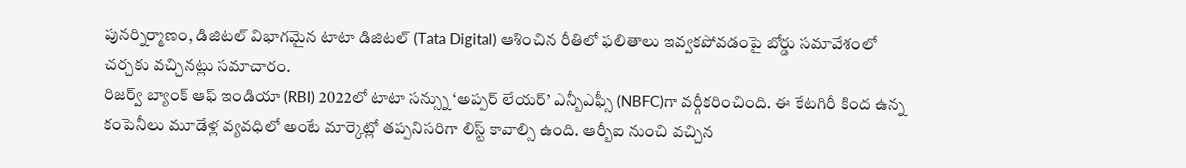పునర్నిర్మాణం, డిజిటల్ విభాగమైన టాటా డిజిటల్ (Tata Digital) ఆశించిన రీతిలో ఫలితాలు ఇవ్వకపోవడంపై బోర్డు సమావేశంలో చర్చకు వచ్చినట్లు సమాచారం.
రిజర్వ్ బ్యాంక్ ఆఫ్ ఇండియా (RBI) 2022లో టాటా సన్స్ను ‘అప్పర్ లేయర్’ ఎన్బీఎఫ్సీ (NBFC)గా వర్గీకరించింది. ఈ కేటగిరీ కింద ఉన్న కంపెనీలు మూడేళ్ల వ్యవధిలో అంటే మార్కెట్లో తప్పనిసరిగా లిస్ట్ కావాల్సి ఉంది. ఆర్బీఐ నుంచి వచ్చిన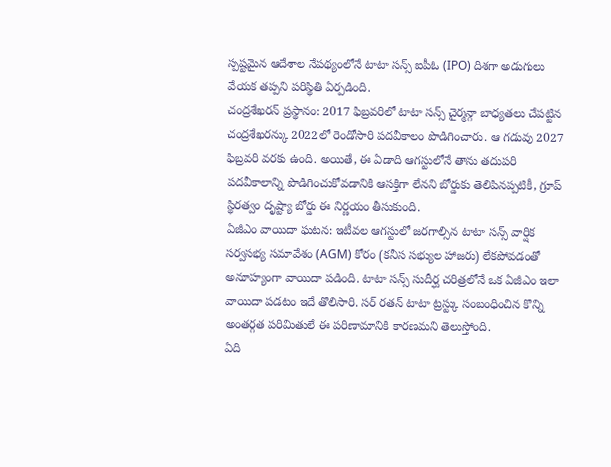స్పష్టమైన ఆదేశాల నేపథ్యంలోనే టాటా సన్స్ ఐపీఓ (IPO) దిశగా అడుగులు వేయక తప్పని పరిస్థితి ఏర్పడింది.
చంద్రశేఖరన్ ప్రస్థానం: 2017 ఫిబ్రవరిలో టాటా సన్స్ చైర్మన్గా బాధ్యతలు చేపట్టిన చంద్రశేఖరన్కు 2022లో రెండోసారి పదవీకాలం పొడిగించారు. ఆ గడువు 2027 ఫిబ్రవరి వరకు ఉంది. అయితే, ఈ ఏడాది ఆగస్టులోనే తాను తదుపరి పదవీకాలాన్ని పొడిగించుకోవడానికి ఆసక్తిగా లేనని బోర్డుకు తెలిపినప్పటికీ, గ్రూప్ స్థిరత్వం దృష్ట్యా బోర్డు ఈ నిర్ణయం తీసుకుంది.
ఏజీఎం వాయిదా ఘటన: ఇటీవల ఆగస్టులో జరగాల్సిన టాటా సన్స్ వార్షిక సర్వసభ్య సమావేశం (AGM) కోరం (కనీస సభ్యుల హాజరు) లేకపోవడంతో అనూహ్యంగా వాయిదా పడింది. టాటా సన్స్ సుదీర్ఘ చరిత్రలోనే ఒక ఏజీఎం ఇలా వాయిదా పడటం ఇదే తొలిసారి. సర్ రతన్ టాటా ట్రస్ట్కు సంబంధించిన కొన్ని అంతర్గత పరిమితులే ఈ పరిణామానికి కారణమని తెలుస్తోంది.
ఏది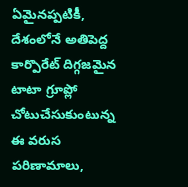ఏమైనప్పటికీ, దేశంలోనే అతిపెద్ద కార్పొరేట్ దిగ్గజమైన టాటా గ్రూప్లో చోటుచేసుకుంటున్న ఈ వరుస పరిణామాలు,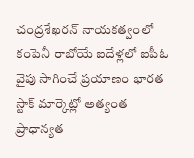చంద్రశేఖరన్ నాయకత్వంలో కంపెనీ రాబోయే ఐదేళ్లలో ఐపీఓ వైపు సాగించే ప్రయాణం భారత స్టాక్ మార్కెట్లో అత్యంత ప్రాధాన్యత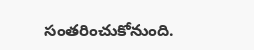సంతరించుకోనుంది.